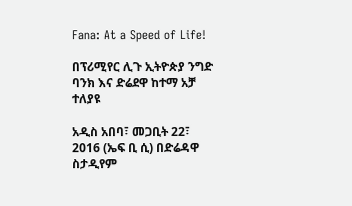Fana: At a Speed of Life!

በፕሪሚየር ሊጉ ኢትዮጵያ ንግድ ባንክ እና ድሬደዋ ከተማ አቻ ተለያዩ

አዲስ አበባ፣ መጋቢት 22፣ 2016 (ኤፍ ቢ ሲ) በድሬዳዋ ስታዲየም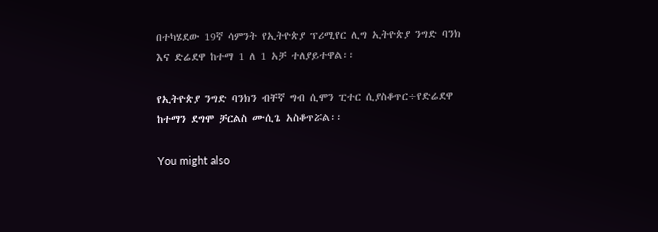በተካሄደው 19ኛ ሳምንት የኢትዮጵያ ፕሪሚየር ሊግ ኢትዮጵያ ንግድ ባንክ እና ድሬደዋ ከተማ 1 ለ 1 አቻ ተለያይተዋል፡፡

የኢትዮጵያ ንግድ ባንክን ብቸኛ ግብ ሲሞን ፒተር ሲያስቆጥር÷የድሬደዋ ከተማን ደግሞ ቻርልስ ሙሲጌ አስቆጥሯል፡፡

You might also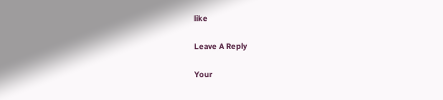like

Leave A Reply

Your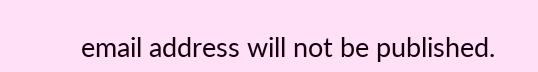email address will not be published.